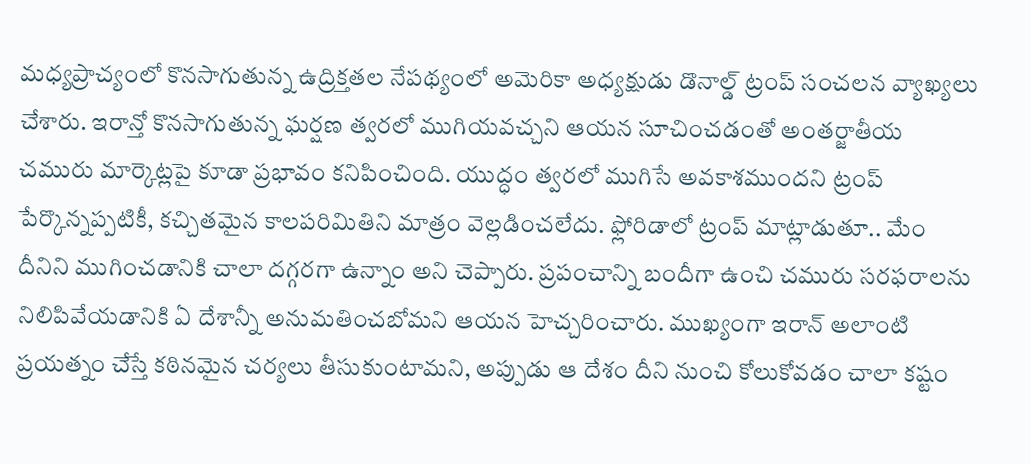మధ్యప్రాచ్యంలో కొనసాగుతున్న ఉద్రిక్తతల నేపథ్యంలో అమెరికా అధ్యక్షుడు డొనాల్డ్ ట్రంప్ సంచలన వ్యాఖ్యలు చేశారు. ఇరాన్తో కొనసాగుతున్న ఘర్షణ త్వరలో ముగియవచ్చని ఆయన సూచించడంతో అంతర్జాతీయ చమురు మార్కెట్లపై కూడా ప్రభావం కనిపించింది. యుద్ధం త్వరలో ముగిసే అవకాశముందని ట్రంప్ పేర్కొన్నప్పటికీ, కచ్చితమైన కాలపరిమితిని మాత్రం వెల్లడించలేదు. ఫ్లోరిడాలో ట్రంప్ మాట్లాడుతూ.. మేం దీనిని ముగించడానికి చాలా దగ్గరగా ఉన్నాం అని చెప్పారు. ప్రపంచాన్ని బందీగా ఉంచి చమురు సరఫరాలను నిలిపివేయడానికి ఏ దేశాన్నీ అనుమతించబోమని ఆయన హెచ్చరించారు. ముఖ్యంగా ఇరాన్ అలాంటి ప్రయత్నం చేస్తే కఠినమైన చర్యలు తీసుకుంటామని, అప్పుడు ఆ దేశం దీని నుంచి కోలుకోవడం చాలా కష్టం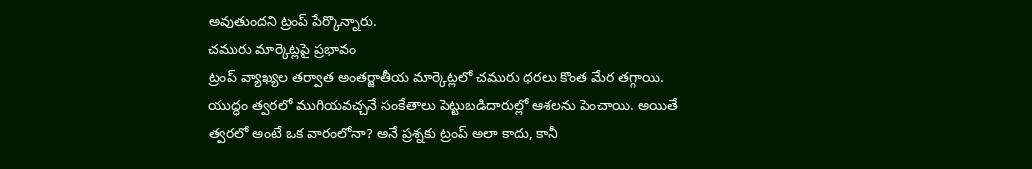అవుతుందని ట్రంప్ పేర్కొన్నారు.
చమురు మార్కెట్లపై ప్రభావం
ట్రంప్ వ్యాఖ్యల తర్వాత అంతర్జాతీయ మార్కెట్లలో చమురు ధరలు కొంత మేర తగ్గాయి. యుద్ధం త్వరలో ముగియవచ్చనే సంకేతాలు పెట్టుబడిదారుల్లో ఆశలను పెంచాయి. అయితే త్వరలో అంటే ఒక వారంలోనా? అనే ప్రశ్నకు ట్రంప్ అలా కాదు, కానీ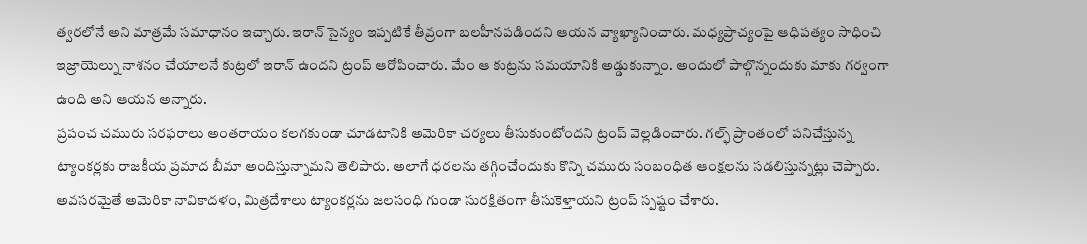త్వరలోనే అని మాత్రమే సమాధానం ఇచ్చారు. ఇరాన్ సైన్యం ఇప్పటికే తీవ్రంగా బలహీనపడిందని ఆయన వ్యాఖ్యానించారు. మధ్యప్రాచ్యంపై ఆధిపత్యం సాధించి ఇజ్రాయెల్ను నాశనం చేయాలనే కుట్రలో ఇరాన్ ఉందని ట్రంప్ ఆరోపించారు. మేం ఆ కుట్రను సమయానికి అడ్డుకున్నాం. అందులో పాల్గొన్నందుకు మాకు గర్వంగా ఉంది అని ఆయన అన్నారు.
ప్రపంచ చమురు సరఫరాలు అంతరాయం కలగకుండా చూడటానికి అమెరికా చర్యలు తీసుకుంటోందని ట్రంప్ వెల్లడించారు. గల్ఫ్ ప్రాంతంలో పనిచేస్తున్న ట్యాంకర్లకు రాజకీయ ప్రమాద బీమా అందిస్తున్నామని తెలిపారు. అలాగే ధరలను తగ్గించేందుకు కొన్ని చమురు సంబంధిత ఆంక్షలను సడలిస్తున్నట్లు చెప్పారు. అవసరమైతే అమెరికా నావికాదళం, మిత్రదేశాలు ట్యాంకర్లను జలసంధి గుండా సురక్షితంగా తీసుకెళ్తాయని ట్రంప్ స్పష్టం చేశారు.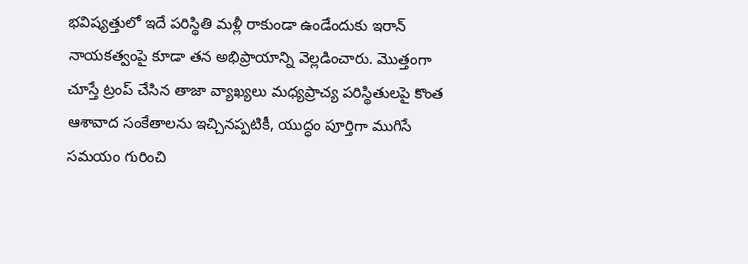భవిష్యత్తులో ఇదే పరిస్థితి మళ్లీ రాకుండా ఉండేందుకు ఇరాన్ నాయకత్వంపై కూడా తన అభిప్రాయాన్ని వెల్లడించారు. మొత్తంగా చూస్తే ట్రంప్ చేసిన తాజా వ్యాఖ్యలు మధ్యప్రాచ్య పరిస్థితులపై కొంత ఆశావాద సంకేతాలను ఇచ్చినప్పటికీ, యుద్ధం పూర్తిగా ముగిసే సమయం గురించి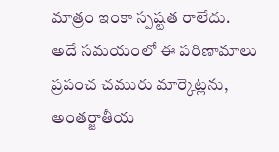మాత్రం ఇంకా స్పష్టత రాలేదు. అదే సమయంలో ఈ పరిణామాలు ప్రపంచ చమురు మార్కెట్లను, అంతర్జాతీయ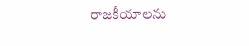రాజకీయాలను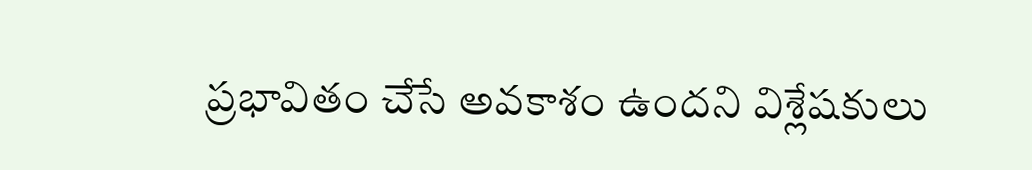ప్రభావితం చేసే అవకాశం ఉందని విశ్లేషకులు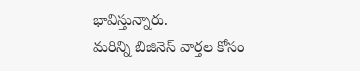భావిస్తున్నారు.
మరిన్ని బిజినెస్ వార్తల కోసం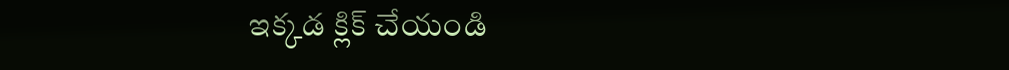ఇక్కడ క్లిక్ చేయండి